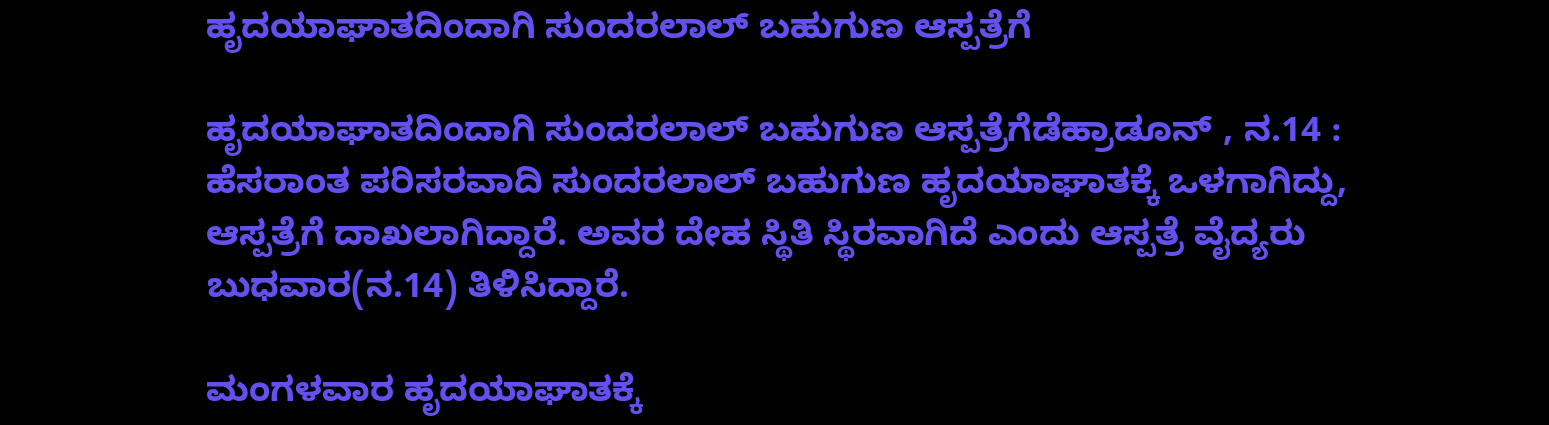ಹೃದಯಾಘಾತದಿಂದಾಗಿ ಸುಂದರಲಾಲ್ ಬಹುಗುಣ ಆಸ್ಪತ್ರೆಗೆ

ಹೃದಯಾಘಾತದಿಂದಾಗಿ ಸುಂದರಲಾಲ್ ಬಹುಗುಣ ಆಸ್ಪತ್ರೆಗೆಡೆಹ್ರಾಡೂನ್ , ನ.14 : ಹೆಸರಾಂತ ಪರಿಸರವಾದಿ ಸುಂದರಲಾಲ್ ಬಹುಗುಣ ಹೃದಯಾಘಾತಕ್ಕೆ ಒಳಗಾಗಿದ್ದು, ಆಸ್ಪತ್ರೆಗೆ ದಾಖಲಾಗಿದ್ದಾರೆ. ಅವರ ದೇಹ ಸ್ಥಿತಿ ಸ್ಥಿರವಾಗಿದೆ ಎಂದು ಆಸ್ಪತ್ರೆ ವೈದ್ಯರು ಬುಧವಾರ(ನ.14) ತಿಳಿಸಿದ್ದಾರೆ.

ಮಂಗಳವಾರ ಹೃದಯಾಘಾತಕ್ಕೆ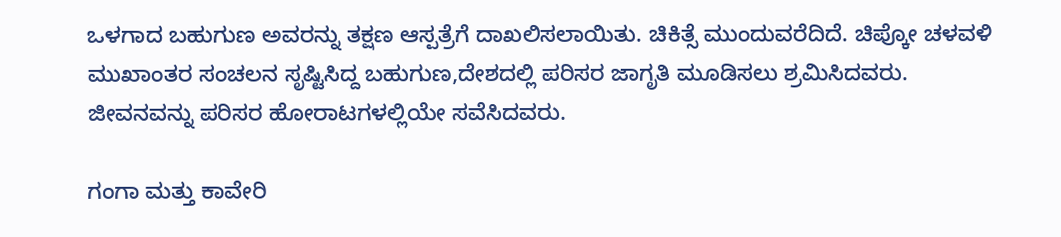ಒಳಗಾದ ಬಹುಗುಣ ಅವರನ್ನು ತಕ್ಷಣ ಆಸ್ಪತ್ರೆಗೆ ದಾಖಲಿಸಲಾಯಿತು. ಚಿಕಿತ್ಸೆ ಮುಂದುವರೆದಿದೆ. ಚಿಪ್ಕೋ ಚಳವಳಿ ಮುಖಾಂತರ ಸಂಚಲನ ಸೃಷ್ಟಿಸಿದ್ದ ಬಹುಗುಣ,ದೇಶದಲ್ಲಿ ಪರಿಸರ ಜಾಗೃತಿ ಮೂಡಿಸಲು ಶ್ರಮಿಸಿದವರು. ಜೀವನವನ್ನು ಪರಿಸರ ಹೋರಾಟಗಳಲ್ಲಿಯೇ ಸವೆಸಿದವರು.

ಗಂಗಾ ಮತ್ತು ಕಾವೇರಿ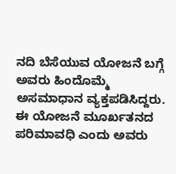ನದಿ ಬೆಸೆಯುವ ಯೋಜನೆ ಬಗ್ಗೆ ಅವರು ಹಿಂದೊಮ್ಮೆ ಅಸಮಾಧಾನ ವ್ಯಕ್ತಪಡಿಸಿದ್ದರು. ಈ ಯೋಜನೆ ಮೂರ್ಖತನದ ಪರಿಮಾವಧಿ ಎಂದು ಅವರು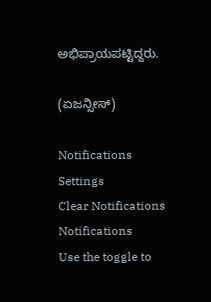ಅಭಿಪ್ರಾಯಪಟ್ಟಿದ್ದರು.

(ಏಜನ್ಸೀಸ್)

Notifications
Settings
Clear Notifications
Notifications
Use the toggle to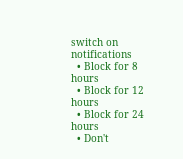switch on notifications
  • Block for 8 hours
  • Block for 12 hours
  • Block for 24 hours
  • Don't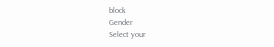block
Gender
Select your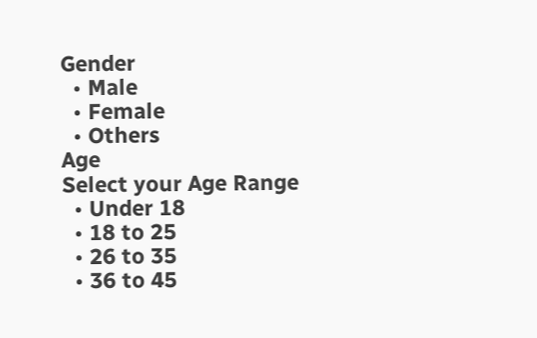Gender
  • Male
  • Female
  • Others
Age
Select your Age Range
  • Under 18
  • 18 to 25
  • 26 to 35
  • 36 to 45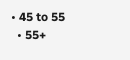• 45 to 55
  • 55+